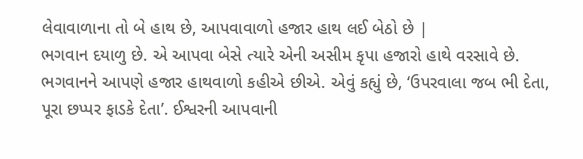લેવાવાળાના તો બે હાથ છે, આપવાવાળો હજાર હાથ લઈ બેઠો છે |
ભગવાન દયાળુ છે. એ આપવા બેસે ત્યારે એની અસીમ કૃપા હજારો હાથે વરસાવે છે. ભગવાનને આપણે હજાર હાથવાળો કહીએ છીએ. એવું કહ્યું છે, ‘ઉપરવાલા જબ ભી દેતા, પૂરા છપ્પર ફાડકે દેતા’. ઈશ્વરની આપવાની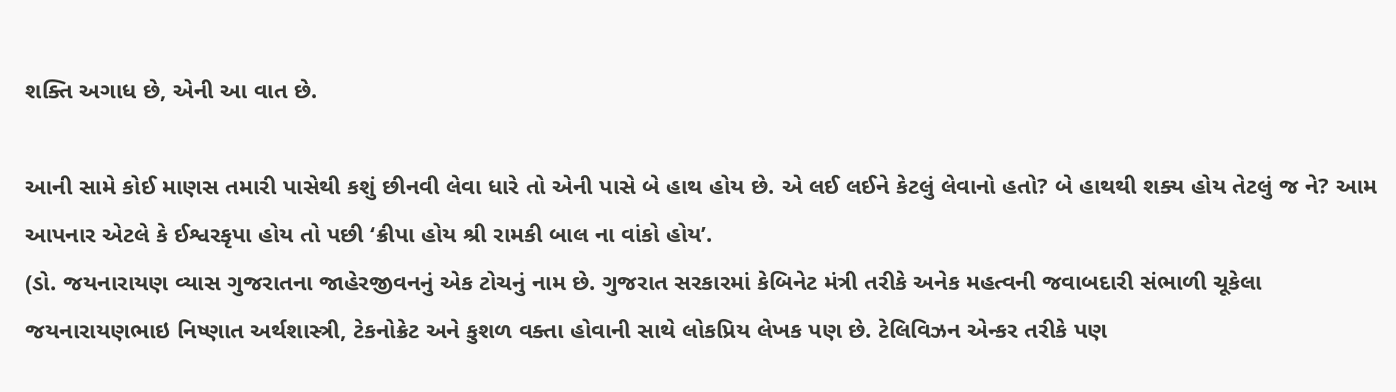શક્તિ અગાધ છે, એની આ વાત છે.

આની સામે કોઈ માણસ તમારી પાસેથી કશું છીનવી લેવા ધારે તો એની પાસે બે હાથ હોય છે. એ લઈ લઈને કેટલું લેવાનો હતો? બે હાથથી શક્ય હોય તેટલું જ ને? આમ આપનાર એટલે કે ઈશ્વરકૃપા હોય તો પછી ‘ક્રીપા હોય શ્રી રામકી બાલ ના વાંકો હોય’.
(ડો. જયનારાયણ વ્યાસ ગુજરાતના જાહેરજીવનનું એક ટોચનું નામ છે. ગુજરાત સરકારમાં કેબિનેટ મંત્રી તરીકે અનેક મહત્વની જવાબદારી સંભાળી ચૂકેલા જયનારાયણભાઇ નિષ્ણાત અર્થશાસ્ત્રી, ટેકનોક્રેટ અને કુશળ વક્તા હોવાની સાથે લોકપ્રિય લેખક પણ છે. ટેલિવિઝન એન્કર તરીકે પણ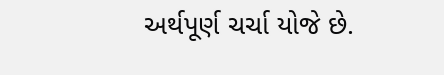અર્થપૂર્ણ ચર્ચા યોજે છે.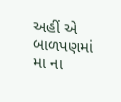અહીં એ બાળપણમાં મા ના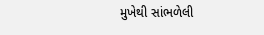મુખેથી સાંભળેલી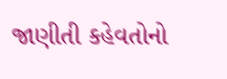જાણીતી કહેવતોનો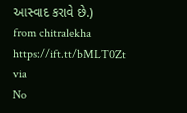આસ્વાદ કરાવે છે.)
from chitralekha https://ift.tt/bMLT0Zt
via
No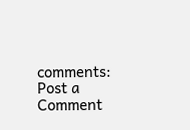comments:
Post a Comment